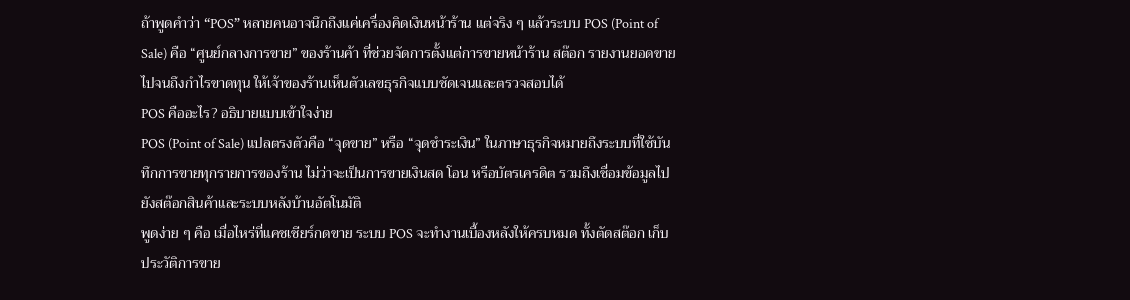ถ้าพูดคำว่า “POS” หลายคนอาจนึกถึงแค่เครื่องคิดเงินหน้าร้าน แต่จริง ๆ แล้วระบบ POS (Point of Sale) คือ “ศูนย์กลางการขาย” ของร้านค้า ที่ช่วยจัดการตั้งแต่การขายหน้าร้าน สต๊อก รายงานยอดขาย ไปจนถึงกำไรขาดทุน ให้เจ้าของร้านเห็นตัวเลขธุรกิจแบบชัดเจนและตรวจสอบได้
POS คืออะไร? อธิบายแบบเข้าใจง่าย
POS (Point of Sale) แปลตรงตัวคือ “จุดขาย” หรือ “จุดชำระเงิน” ในภาษาธุรกิจหมายถึงระบบที่ใช้บันทึกการขายทุกรายการของร้าน ไม่ว่าจะเป็นการขายเงินสด โอน หรือบัตรเครดิต รวมถึงเชื่อมข้อมูลไปยังสต๊อกสินค้าและระบบหลังบ้านอัตโนมัติ
พูดง่าย ๆ คือ เมื่อไหร่ที่แคชเชียร์กดขาย ระบบ POS จะทำงานเบื้องหลังให้ครบหมด ทั้งตัดสต๊อก เก็บประวัติการขาย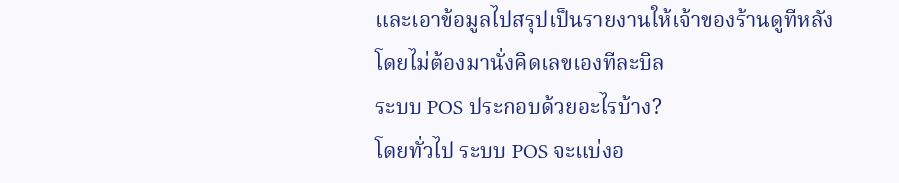และเอาข้อมูลไปสรุปเป็นรายงานให้เจ้าของร้านดูทีหลัง โดยไม่ต้องมานั่งคิดเลขเองทีละบิล
ระบบ POS ประกอบด้วยอะไรบ้าง?
โดยทั่วไป ระบบ POS จะแบ่งอ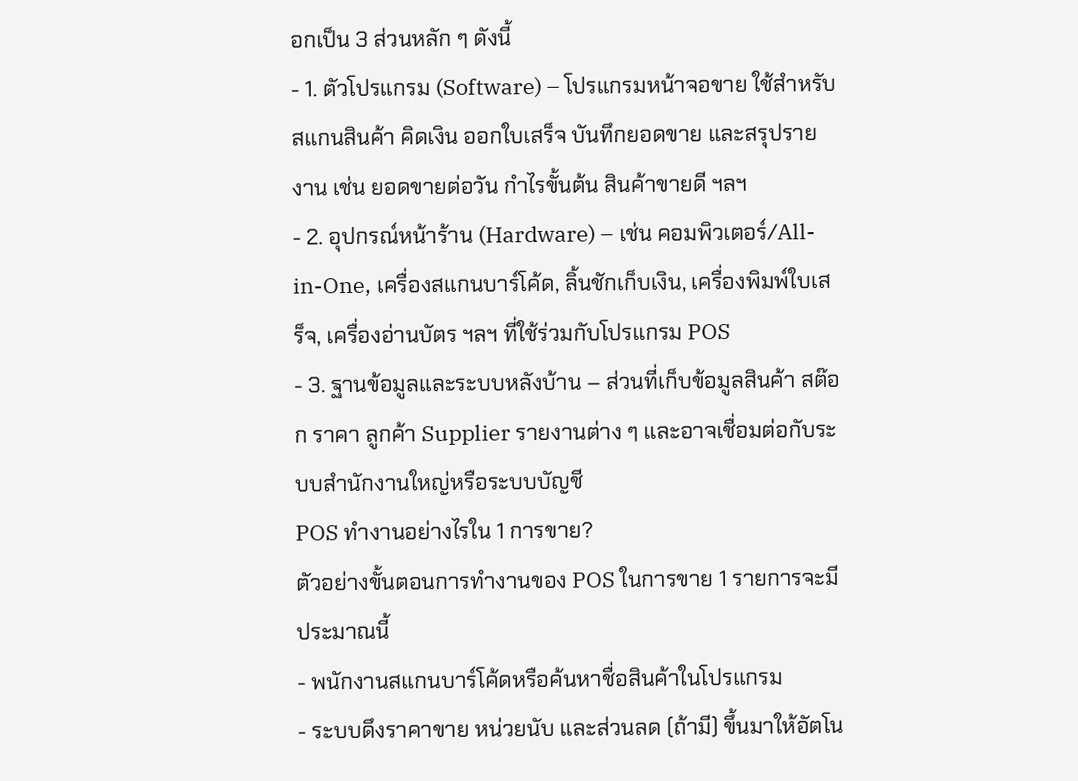อกเป็น 3 ส่วนหลัก ๆ ดังนี้
- 1. ตัวโปรแกรม (Software) – โปรแกรมหน้าจอขาย ใช้สำหรับสแกนสินค้า คิดเงิน ออกใบเสร็จ บันทึกยอดขาย และสรุปรายงาน เช่น ยอดขายต่อวัน กำไรขั้นต้น สินค้าขายดี ฯลฯ
- 2. อุปกรณ์หน้าร้าน (Hardware) – เช่น คอมพิวเตอร์/All-in-One, เครื่องสแกนบาร์โค้ด, ลิ้นชักเก็บเงิน, เครื่องพิมพ์ใบเสร็จ, เครื่องอ่านบัตร ฯลฯ ที่ใช้ร่วมกับโปรแกรม POS
- 3. ฐานข้อมูลและระบบหลังบ้าน – ส่วนที่เก็บข้อมูลสินค้า สต๊อก ราคา ลูกค้า Supplier รายงานต่าง ๆ และอาจเชื่อมต่อกับระบบสำนักงานใหญ่หรือระบบบัญชี
POS ทำงานอย่างไรใน 1 การขาย?
ตัวอย่างขั้นตอนการทำงานของ POS ในการขาย 1 รายการจะมีประมาณนี้
- พนักงานสแกนบาร์โค้ดหรือค้นหาชื่อสินค้าในโปรแกรม
- ระบบดึงราคาขาย หน่วยนับ และส่วนลด (ถ้ามี) ขึ้นมาให้อัตโน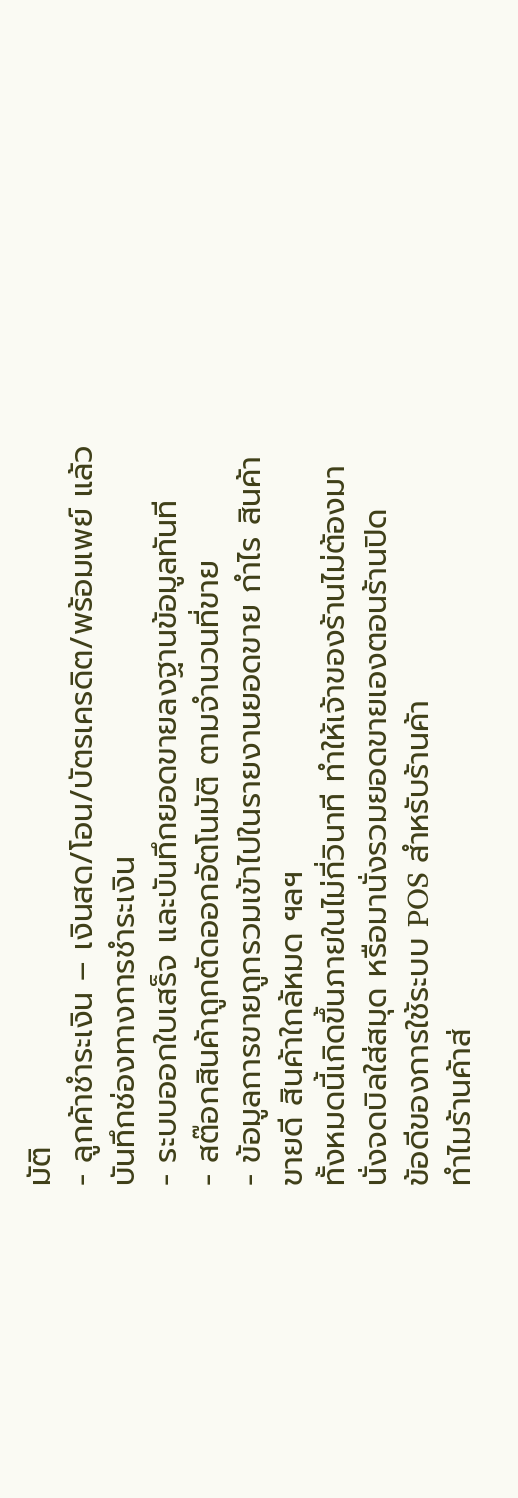มัติ
- ลูกค้าชำระเงิน – เงินสด/โอน/บัตรเครดิต/พร้อมเพย์ แล้วบันทึกช่องทางการชำระเงิน
- ระบบออกใบเสร็จ และบันทึกยอดขายลงฐานข้อมูลทันที
- สต๊อกสินค้าถูกตัดออกอัตโนมัติ ตามจำนวนที่ขาย
- ข้อมูลการขายถูกรวมเข้าไปในรายงานยอดขาย กำไร สินค้าขายดี สินค้าใกล้หมด ฯลฯ
ทั้งหมดนี้เกิดขึ้นภายในไม่กี่วินาที ทำให้เจ้าของร้านไม่ต้องมานั่งจดบิลใส่สมุด หรือมานั่งรวมยอดขายเองตอนร้านปิด
ข้อดีของการใช้ระบบ POS สำหรับร้านค้า
ทำไมร้านค้าส่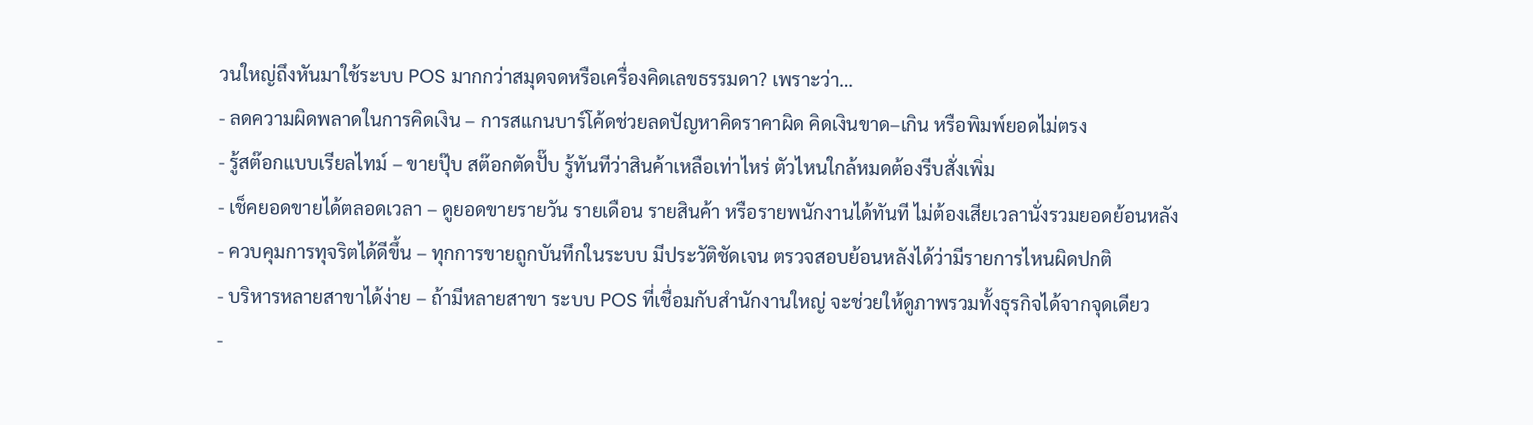วนใหญ่ถึงหันมาใช้ระบบ POS มากกว่าสมุดจดหรือเครื่องคิดเลขธรรมดา? เพราะว่า…
- ลดความผิดพลาดในการคิดเงิน – การสแกนบาร์โค้ดช่วยลดปัญหาคิดราคาผิด คิดเงินขาด–เกิน หรือพิมพ์ยอดไม่ตรง
- รู้สต๊อกแบบเรียลไทม์ – ขายปุ๊บ สต๊อกตัดปั๊บ รู้ทันทีว่าสินค้าเหลือเท่าไหร่ ตัวไหนใกล้หมดต้องรีบสั่งเพิ่ม
- เช็คยอดขายได้ตลอดเวลา – ดูยอดขายรายวัน รายเดือน รายสินค้า หรือรายพนักงานได้ทันที ไม่ต้องเสียเวลานั่งรวมยอดย้อนหลัง
- ควบคุมการทุจริตได้ดีขึ้น – ทุกการขายถูกบันทึกในระบบ มีประวัติชัดเจน ตรวจสอบย้อนหลังได้ว่ามีรายการไหนผิดปกติ
- บริหารหลายสาขาได้ง่าย – ถ้ามีหลายสาขา ระบบ POS ที่เชื่อมกับสำนักงานใหญ่ จะช่วยให้ดูภาพรวมทั้งธุรกิจได้จากจุดเดียว
-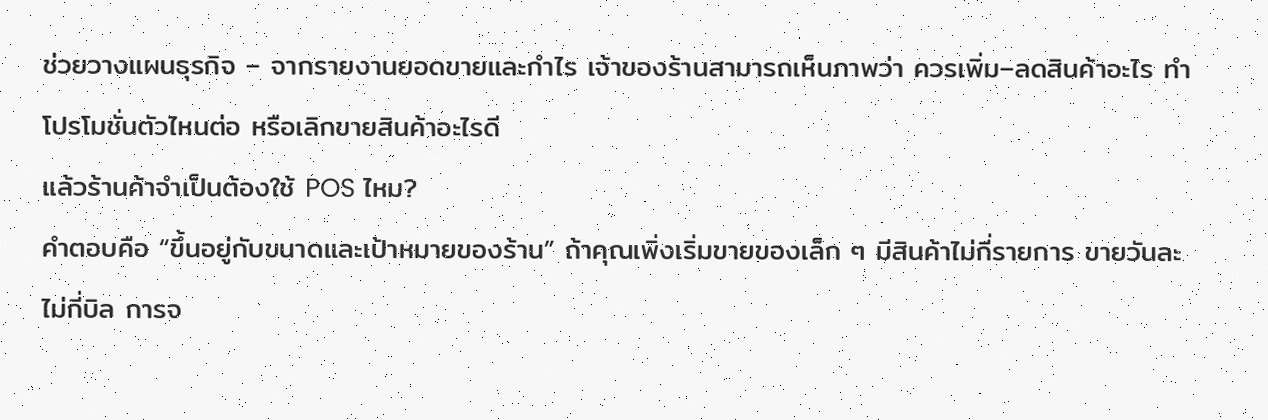ช่วยวางแผนธุรกิจ – จากรายงานยอดขายและกำไร เจ้าของร้านสามารถเห็นภาพว่า ควรเพิ่ม–ลดสินค้าอะไร ทำโปรโมชั่นตัวไหนต่อ หรือเลิกขายสินค้าอะไรดี
แล้วร้านค้าจำเป็นต้องใช้ POS ไหม?
คำตอบคือ “ขึ้นอยู่กับขนาดและเป้าหมายของร้าน” ถ้าคุณเพิ่งเริ่มขายของเล็ก ๆ มีสินค้าไม่กี่รายการ ขายวันละไม่กี่บิล การจ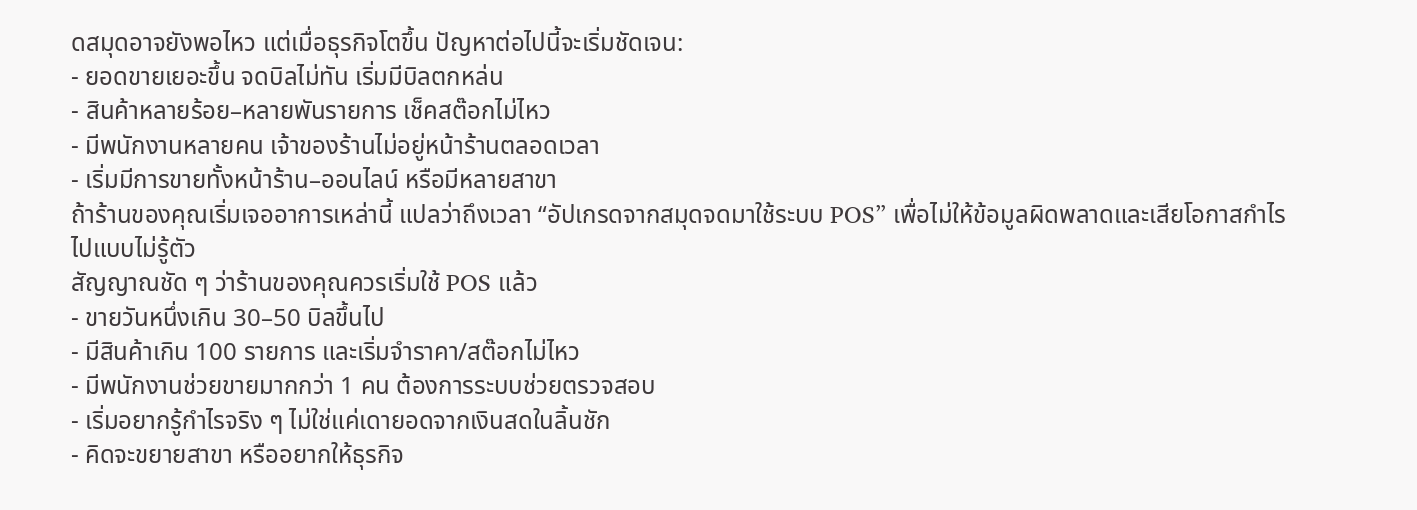ดสมุดอาจยังพอไหว แต่เมื่อธุรกิจโตขึ้น ปัญหาต่อไปนี้จะเริ่มชัดเจน:
- ยอดขายเยอะขึ้น จดบิลไม่ทัน เริ่มมีบิลตกหล่น
- สินค้าหลายร้อย–หลายพันรายการ เช็คสต๊อกไม่ไหว
- มีพนักงานหลายคน เจ้าของร้านไม่อยู่หน้าร้านตลอดเวลา
- เริ่มมีการขายทั้งหน้าร้าน–ออนไลน์ หรือมีหลายสาขา
ถ้าร้านของคุณเริ่มเจออาการเหล่านี้ แปลว่าถึงเวลา “อัปเกรดจากสมุดจดมาใช้ระบบ POS” เพื่อไม่ให้ข้อมูลผิดพลาดและเสียโอกาสกำไรไปแบบไม่รู้ตัว
สัญญาณชัด ๆ ว่าร้านของคุณควรเริ่มใช้ POS แล้ว
- ขายวันหนึ่งเกิน 30–50 บิลขึ้นไป
- มีสินค้าเกิน 100 รายการ และเริ่มจำราคา/สต๊อกไม่ไหว
- มีพนักงานช่วยขายมากกว่า 1 คน ต้องการระบบช่วยตรวจสอบ
- เริ่มอยากรู้กำไรจริง ๆ ไม่ใช่แค่เดายอดจากเงินสดในลิ้นชัก
- คิดจะขยายสาขา หรืออยากให้ธุรกิจ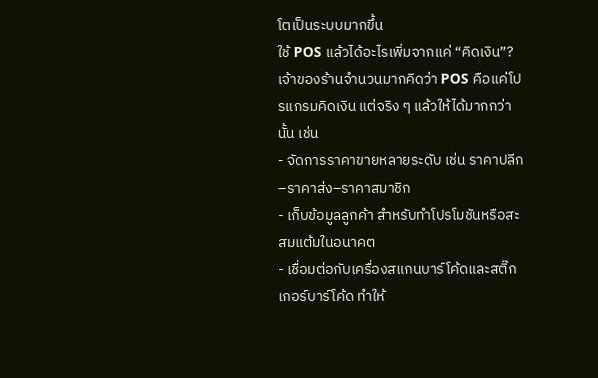โตเป็นระบบมากขึ้น
ใช้ POS แล้วได้อะไรเพิ่มจากแค่ “คิดเงิน”?
เจ้าของร้านจำนวนมากคิดว่า POS คือแค่โปรแกรมคิดเงิน แต่จริง ๆ แล้วให้ได้มากกว่านั้น เช่น
- จัดการราคาขายหลายระดับ เช่น ราคาปลีก–ราคาส่ง–ราคาสมาชิก
- เก็บข้อมูลลูกค้า สำหรับทำโปรโมชันหรือสะสมแต้มในอนาคต
- เชื่อมต่อกับเครื่องสแกนบาร์โค้ดและสติ๊กเกอร์บาร์โค้ด ทำให้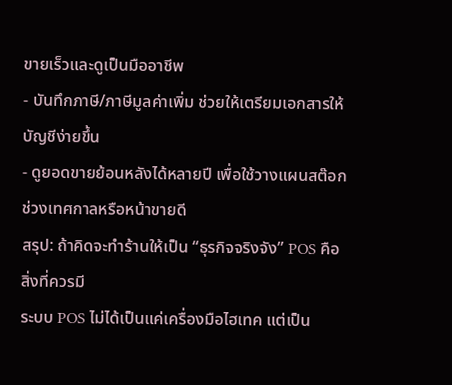ขายเร็วและดูเป็นมืออาชีพ
- บันทึกภาษี/ภาษีมูลค่าเพิ่ม ช่วยให้เตรียมเอกสารให้บัญชีง่ายขึ้น
- ดูยอดขายย้อนหลังได้หลายปี เพื่อใช้วางแผนสต๊อกช่วงเทศกาลหรือหน้าขายดี
สรุป: ถ้าคิดจะทำร้านให้เป็น “ธุรกิจจริงจัง” POS คือสิ่งที่ควรมี
ระบบ POS ไม่ได้เป็นแค่เครื่องมือไฮเทค แต่เป็น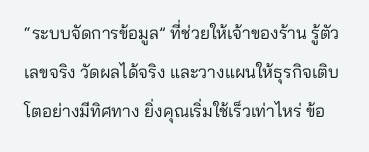“ระบบจัดการข้อมูล” ที่ช่วยให้เจ้าของร้าน รู้ตัวเลขจริง วัดผลได้จริง และวางแผนให้ธุรกิจเติบโตอย่างมีทิศทาง ยิ่งคุณเริ่มใช้เร็วเท่าไหร่ ข้อ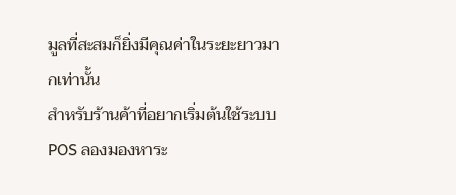มูลที่สะสมก็ยิ่งมีคุณค่าในระยะยาวมากเท่านั้น
สำหรับร้านค้าที่อยากเริ่มต้นใช้ระบบ POS ลองมองหาระ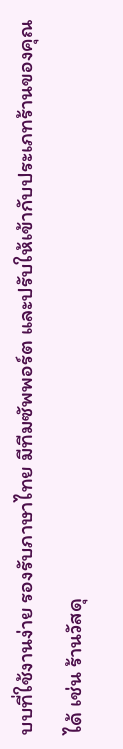บบที่ใช้งานง่าย รองรับภาษาไทย มีทีมซัพพอร์ต และปรับให้เข้ากับประเภทร้านของคุณได้ เช่น ร้านวัสดุ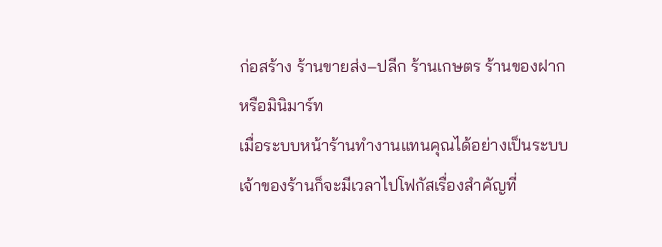ก่อสร้าง ร้านขายส่ง–ปลีก ร้านเกษตร ร้านของฝาก หรือมินิมาร์ท
เมื่อระบบหน้าร้านทำงานแทนคุณได้อย่างเป็นระบบ เจ้าของร้านก็จะมีเวลาไปโฟกัสเรื่องสำคัญที่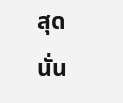สุด นั่น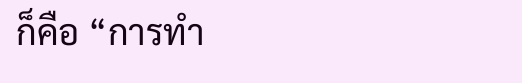ก็คือ “การทำ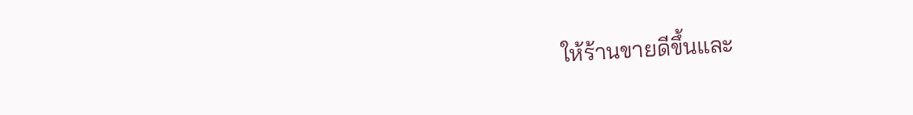ให้ร้านขายดีขึ้นและ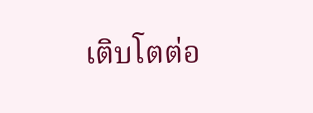เติบโตต่อ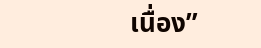เนื่อง”